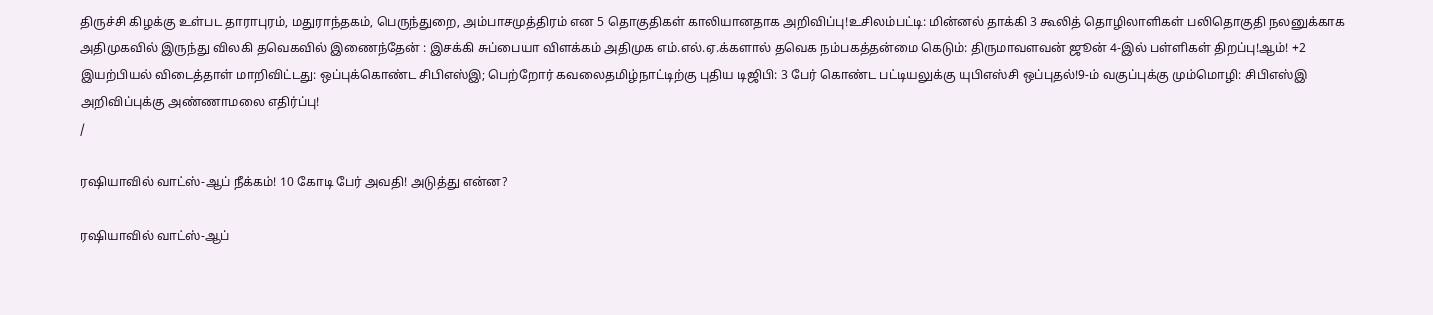திருச்சி கிழக்கு உள்பட தாராபுரம், மதுராந்தகம், பெருந்துறை, அம்பாசமுத்திரம் என 5 தொகுதிகள் காலியானதாக அறிவிப்பு!உசிலம்பட்டி: மின்னல் தாக்கி 3 கூலித் தொழிலாளிகள் பலிதொகுதி நலனுக்காக அதிமுகவில் இருந்து விலகி தவெகவில் இணைந்தேன் : இசக்கி சுப்பையா விளக்கம் அதிமுக எம்.எல்.ஏ.க்களால் தவெக நம்பகத்தன்மை கெடும்: திருமாவளவன் ஜூன் 4-இல் பள்ளிகள் திறப்பு!ஆம்! +2 இயற்பியல் விடைத்தாள் மாறிவிட்டது: ஒப்புக்கொண்ட சிபிஎஸ்இ; பெற்றோர் கவலைதமிழ்நாட்டிற்கு புதிய டிஜிபி: 3 பேர் கொண்ட பட்டியலுக்கு யுபிஎஸ்சி ஒப்புதல்!9-ம் வகுப்புக்கு மும்மொழி: சிபிஎஸ்இ அறிவிப்புக்கு அண்ணாமலை எதிர்ப்பு!
/

ரஷியாவில் வாட்ஸ்-ஆப் நீக்கம்! 10 கோடி பேர் அவதி! அடுத்து என்ன?

ரஷியாவில் வாட்ஸ்-ஆப்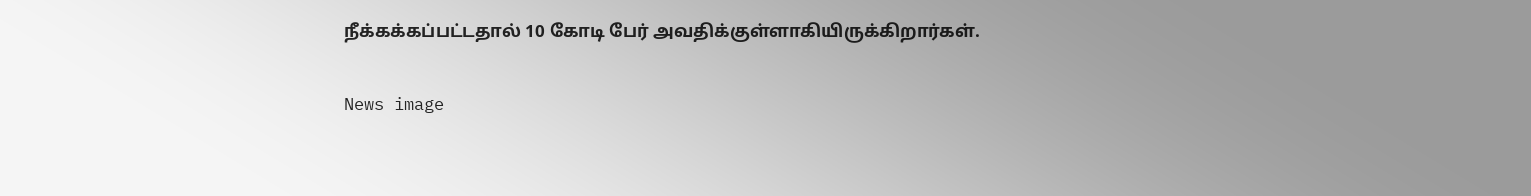நீக்கக்கப்பட்டதால் 10 கோடி பேர் அவதிக்குள்ளாகியிருக்கிறார்கள்.

News image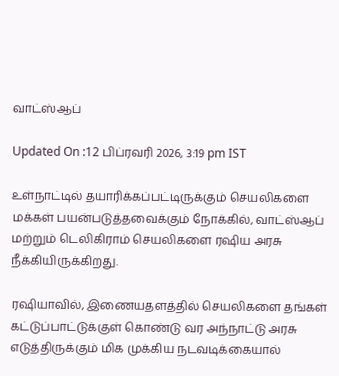வாட்ஸ்ஆப்

Updated On :12 பிப்ரவரி 2026, 3:19 pm IST

உள்நாட்டில் தயாரிக்கப்பட்டிருக்கும் செயலிகளை மக்கள் பயன்படுத்தவைக்கும் நோக்கில், வாட்ஸ்ஆப் மற்றும் டெலிகிராம் செயலிகளை ரஷிய அரசு நீக்கியிருக்கிறது.

ரஷியாவில், இணையதளத்தில் செயலிகளை தங்கள் கட்டுப்பாட்டுக்குள் கொண்டு வர அந்நாட்டு அரசு எடுத்திருக்கும் மிக முக்கிய நடவடிக்கையால்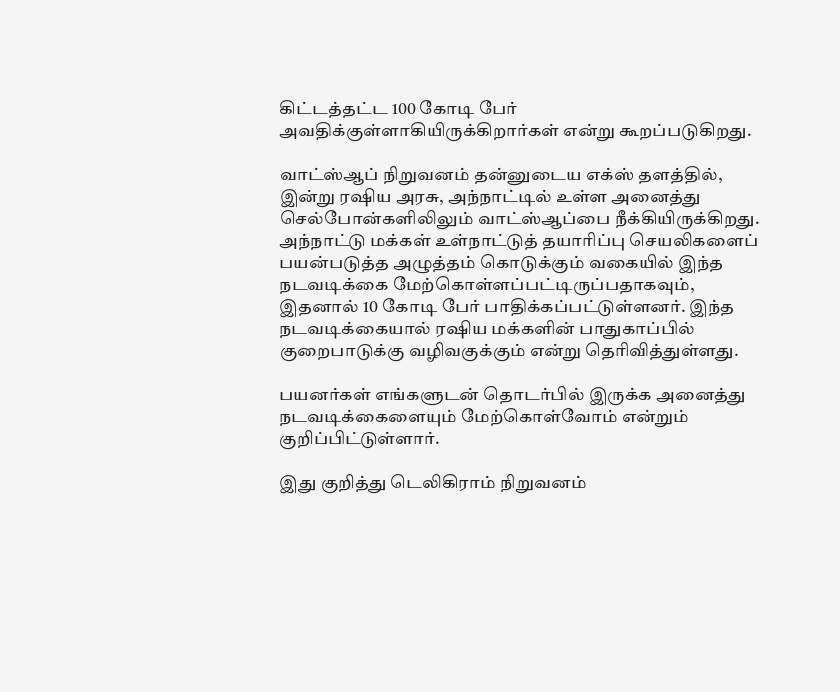கிட்டத்தட்ட 100 கோடி பேர் அவதிக்குள்ளாகியிருக்கிறார்கள் என்று கூறப்படுகிறது.

வாட்ஸ்ஆப் நிறுவனம் தன்னுடைய எக்ஸ் தளத்தில், இன்று ரஷிய அரசு, அந்நாட்டில் உள்ள அனைத்து செல்போன்களிலிலும் வாட்ஸ்ஆப்பை நீக்கியிருக்கிறது. அந்நாட்டு மக்கள் உள்நாட்டுத் தயாரிப்பு செயலிகளைப் பயன்படுத்த அழுத்தம் கொடுக்கும் வகையில் இந்த நடவடிக்கை மேற்கொள்ளப்பட்டிருப்பதாகவும், இதனால் 10 கோடி பேர் பாதிக்கப்பட்டுள்ளனர். இந்த நடவடிக்கையால் ரஷிய மக்களின் பாதுகாப்பில் குறைபாடுக்கு வழிவகுக்கும் என்று தெரிவித்துள்ளது.

பயனர்கள் எங்களுடன் தொடர்பில் இருக்க அனைத்து நடவடிக்கைளையும் மேற்கொள்வோம் என்றும் குறிப்பிட்டுள்ளார்.

இது குறித்து டெலிகிராம் நிறுவனம்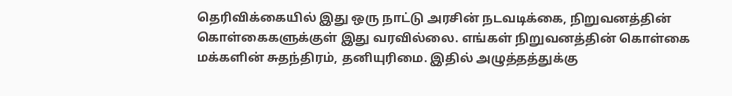தெரிவிக்கையில் இது ஒரு நாட்டு அரசின் நடவடிக்கை, நிறுவனத்தின் கொள்கைகளுக்குள் இது வரவில்லை. எங்கள் நிறுவனத்தின் கொள்கை மக்களின் சுதந்திரம், தனியுரிமை. இதில் அழுத்தத்துக்கு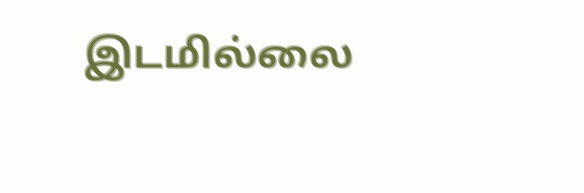இடமில்லை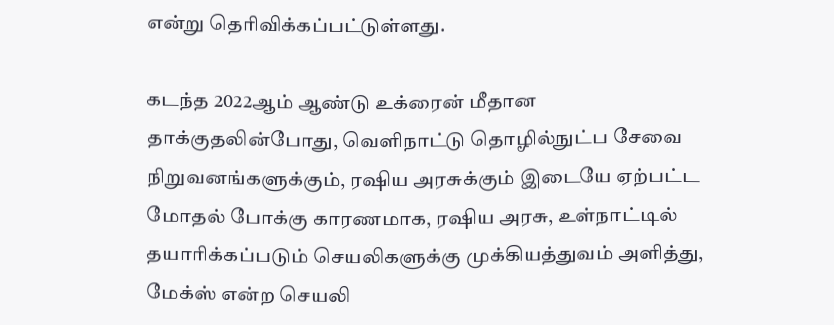என்று தெரிவிக்கப்பட்டுள்ளது.

கடந்த 2022ஆம் ஆண்டு உக்ரைன் மீதான தாக்குதலின்போது, வெளிநாட்டு தொழில்நுட்ப சேவை நிறுவனங்களுக்கும், ரஷிய அரசுக்கும் இடையே ஏற்பட்ட மோதல் போக்கு காரணமாக, ரஷிய அரசு, உள்நாட்டில் தயாரிக்கப்படும் செயலிகளுக்கு முக்கியத்துவம் அளித்து, மேக்ஸ் என்ற செயலி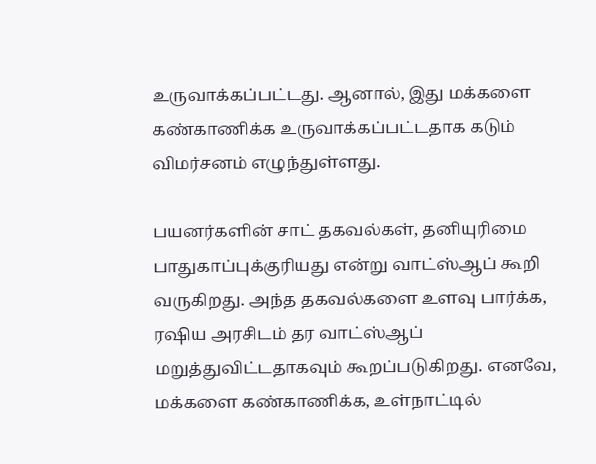உருவாக்கப்பட்டது. ஆனால், இது மக்களை கண்காணிக்க உருவாக்கப்பட்டதாக கடும் விமர்சனம் எழுந்துள்ளது.

பயனர்களின் சாட் தகவல்கள், தனியுரிமை பாதுகாப்புக்குரியது என்று வாட்ஸ்ஆப் கூறி வருகிறது. அந்த தகவல்களை உளவு பார்க்க, ரஷிய அரசிடம் தர வாட்ஸ்ஆப் மறுத்துவிட்டதாகவும் கூறப்படுகிறது. எனவே, மக்களை கண்காணிக்க, உள்நாட்டில்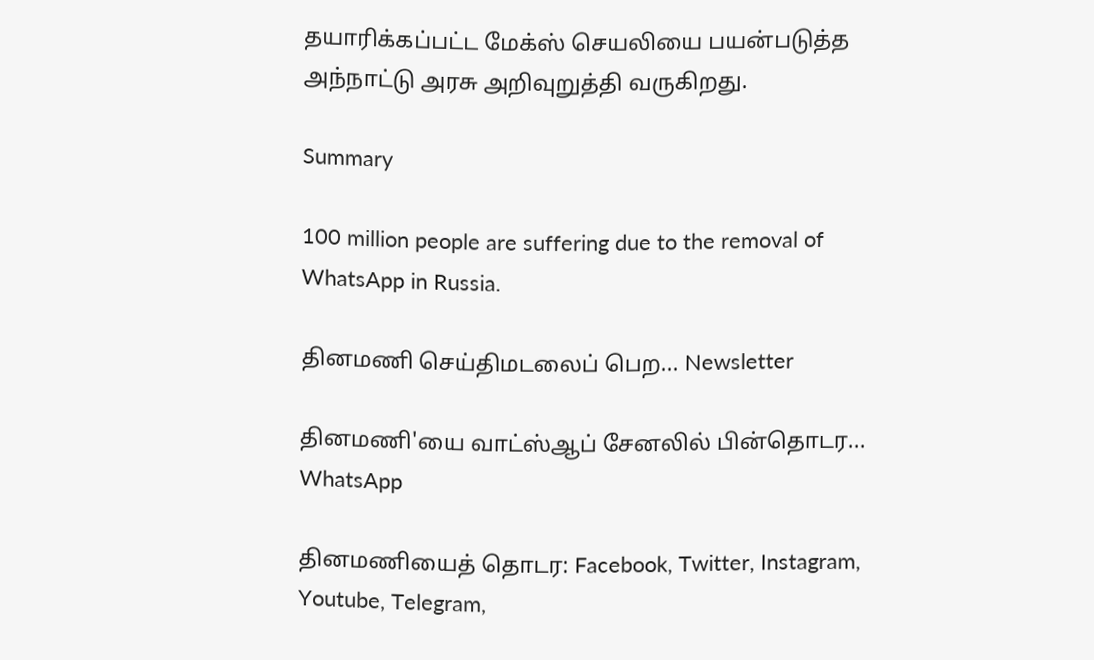தயாரிக்கப்பட்ட மேக்ஸ் செயலியை பயன்படுத்த அந்நாட்டு அரசு அறிவுறுத்தி வருகிறது.

Summary

100 million people are suffering due to the removal of WhatsApp in Russia.

தினமணி செய்திமடலைப் பெற... Newsletter

தினமணி'யை வாட்ஸ்ஆப் சேனலில் பின்தொடர... WhatsApp

தினமணியைத் தொடர: Facebook, Twitter, Instagram, Youtube, Telegram,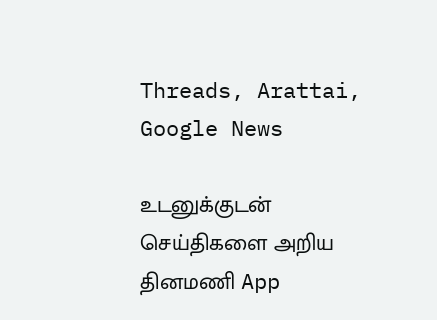Threads, Arattai, Google News

உடனுக்குடன் செய்திகளை அறிய தினமணி App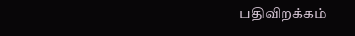பதிவிறக்கம்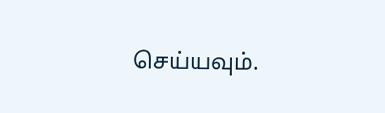செய்யவும்.